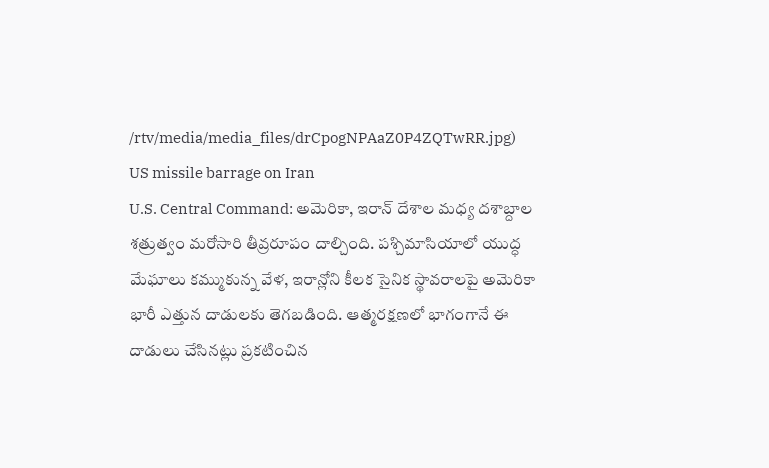/rtv/media/media_files/drCpogNPAaZ0P4ZQTwRR.jpg)
US missile barrage on Iran
U.S. Central Command: అమెరికా, ఇరాన్ దేశాల మధ్య దశాబ్దాల శత్రుత్వం మరోసారి తీవ్రరూపం దాల్చింది. పశ్చిమాసియాలో యుద్ధ మేఘాలు కమ్ముకున్న వేళ, ఇరాన్లోని కీలక సైనిక స్థావరాలపై అమెరికా భారీ ఎత్తున దాడులకు తెగబడింది. ఆత్మరక్షణలో భాగంగానే ఈ దాడులు చేసినట్లు ప్రకటించిన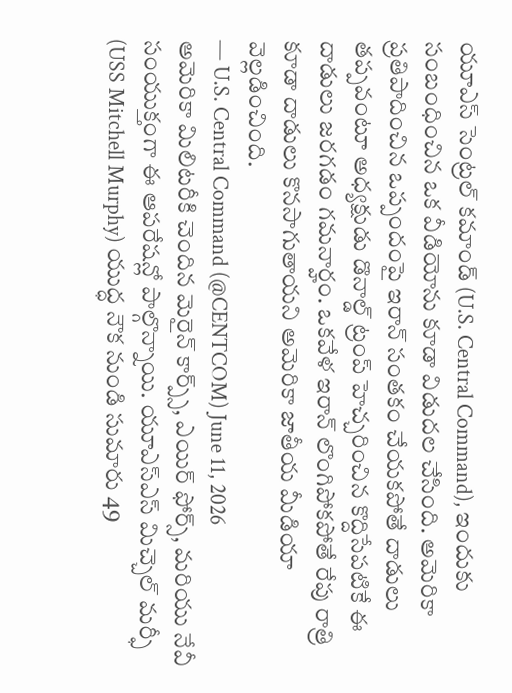యూఎస్ సెంట్రల్ కమాండ్ (U.S. Central Command), ఇందుకు సంబంధించిన ఒక వీడియోను కూడా విడుదల చేసింది. అమెరికా ప్రతిపాదించిన ఒప్పందంపై ఇరాన్ సంతకం చేయకపోతే దాడులు తప్పవంటూ అధ్యక్షుడు డొనాల్డ్ ట్రంప్ హెచ్చరించిన కొద్దిసేపటికే ఈ దాడులు జరగడం గమనార్హం. ఒకవేళ ఇరాన్ లొంగిపోకపోతే రేపు రాత్రి కూడా దాడులు కొనసాగుతాయని అమెరికా జాతీయ మీడియా వెల్లడించింది.
— U.S. Central Command (@CENTCOM) June 11, 2026
అమెరికా మిలిటరీకి చెందిన మెరైన్ కార్ప్స్, ఎయిర్ ఫోర్స్, మరియు నేవీ సంయుక్తంగా ఈ ఆపరేషన్లో పాల్గొన్నాయి. యూఎస్ఎస్ మిచ్చెల్ మర్ఫీ (USS Mitchell Murphy) యుద్ధ నౌక నుండి సుమారు 49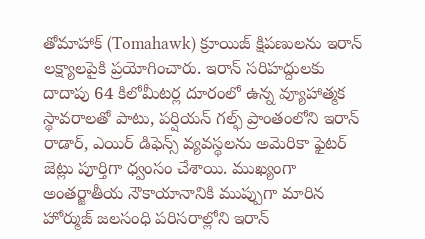తోమాహాక్ (Tomahawk) క్రూయిజ్ క్షిపణులను ఇరాన్ లక్ష్యాలపైకి ప్రయోగించారు. ఇరాన్ సరిహద్దులకు దాదాపు 64 కిలోమీటర్ల దూరంలో ఉన్న వ్యూహాత్మక స్థావరాలతో పాటు, పర్షియన్ గల్ఫ్ ప్రాంతంలోని ఇరాన్ రాడార్, ఎయిర్ డిఫెన్స్ వ్యవస్థలను అమెరికా ఫైటర్ జెట్లు పూర్తిగా ధ్వంసం చేశాయి. ముఖ్యంగా అంతర్జాతీయ నౌకాయానానికి ముప్పుగా మారిన హోర్ముజ్ జలసంధి పరిసరాల్లోని ఇరాన్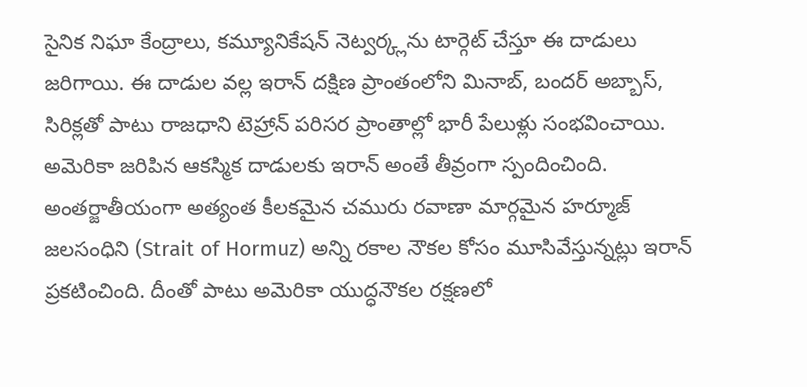సైనిక నిఘా కేంద్రాలు, కమ్యూనికేషన్ నెట్వర్క్లను టార్గెట్ చేస్తూ ఈ దాడులు జరిగాయి. ఈ దాడుల వల్ల ఇరాన్ దక్షిణ ప్రాంతంలోని మినాబ్, బందర్ అబ్బాస్, సిరిక్లతో పాటు రాజధాని టెహ్రాన్ పరిసర ప్రాంతాల్లో భారీ పేలుళ్లు సంభవించాయి.
అమెరికా జరిపిన ఆకస్మిక దాడులకు ఇరాన్ అంతే తీవ్రంగా స్పందించింది. అంతర్జాతీయంగా అత్యంత కీలకమైన చమురు రవాణా మార్గమైన హర్మూజ్ జలసంధిని (Strait of Hormuz) అన్ని రకాల నౌకల కోసం మూసివేస్తున్నట్లు ఇరాన్ ప్రకటించింది. దీంతో పాటు అమెరికా యుద్ధనౌకల రక్షణలో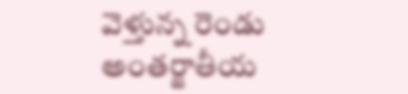వెళ్తున్న రెండు అంతర్జాతీయ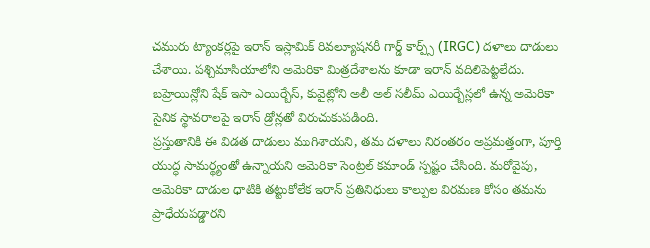చమురు ట్యాంకర్లపై ఇరాన్ ఇస్లామిక్ రివల్యూషనరీ గార్డ్ కార్ప్స్ (IRGC) దళాలు దాడులు చేశాయి. పశ్చిమాసియాలోని అమెరికా మిత్రదేశాలను కూడా ఇరాన్ వదిలిపెట్టలేదు. బహ్రెయిన్లోని షేక్ ఇసా ఎయిర్బేస్, కువైట్లోని అలీ అల్ సలీమ్ ఎయిర్బేస్లలో ఉన్న అమెరికా సైనిక స్థావరాలపై ఇరాన్ డ్రోన్లతో విరుచుకుపడింది.
ప్రస్తుతానికి ఈ విడత దాడులు ముగిశాయని, తమ దళాలు నిరంతరం అప్రమత్తంగా, పూర్తి యుద్ధ సామర్థ్యంతో ఉన్నాయని అమెరికా సెంట్రల్ కమాండ్ స్పష్టం చేసింది. మరోవైపు, అమెరికా దాడుల ధాటికి తట్టుకోలేక ఇరాన్ ప్రతినిధులు కాల్పుల విరమణ కోసం తమను ప్రాధేయపడ్డారని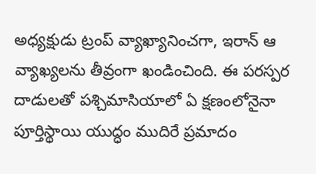అధ్యక్షుడు ట్రంప్ వ్యాఖ్యానించగా, ఇరాన్ ఆ వ్యాఖ్యలను తీవ్రంగా ఖండించింది. ఈ పరస్పర దాడులతో పశ్చిమాసియాలో ఏ క్షణంలోనైనా పూర్తిస్థాయి యుద్ధం ముదిరే ప్రమాదం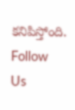కనిపిస్తోంది.
Follow Us